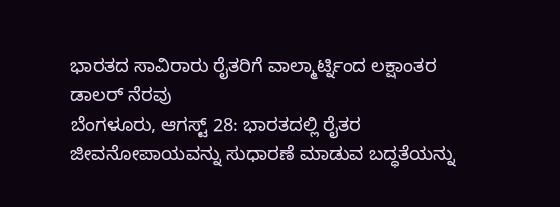ಭಾರತದ ಸಾವಿರಾರು ರೈತರಿಗೆ ವಾಲ್ಮಾರ್ಟ್ನಿಂದ ಲಕ್ಷಾಂತರ ಡಾಲರ್ ನೆರವು
ಬೆಂಗಳೂರು, ಆಗಸ್ಟ್ 28: ಭಾರತದಲ್ಲಿ ರೈತರ ಜೀವನೋಪಾಯವನ್ನು ಸುಧಾರಣೆ ಮಾಡುವ ಬದ್ಧತೆಯನ್ನು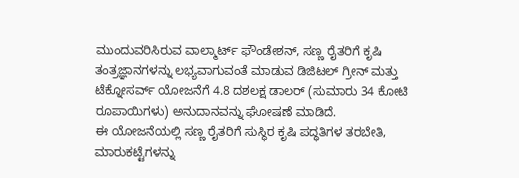ಮುಂದುವರಿಸಿರುವ ವಾಲ್ಮಾರ್ಟ್ ಫೌಂಡೇಶನ್, ಸಣ್ಣ ರೈತರಿಗೆ ಕೃಷಿ ತಂತ್ರಜ್ಞಾನಗಳನ್ನು ಲಭ್ಯವಾಗುವಂತೆ ಮಾಡುವ ಡಿಜಿಟಲ್ ಗ್ರೀನ್ ಮತ್ತು ಟೆಕ್ನೋಸರ್ವ್ ಯೋಜನೆಗೆ 4.8 ದಶಲಕ್ಷ ಡಾಲರ್ (ಸುಮಾರು 34 ಕೋಟಿ ರೂಪಾಯಿಗಳು) ಅನುದಾನವನ್ನು ಘೋಷಣೆ ಮಾಡಿದೆ.
ಈ ಯೋಜನೆಯಲ್ಲಿ ಸಣ್ಣ ರೈತರಿಗೆ ಸುಸ್ಥಿರ ಕೃಷಿ ಪದ್ಧತಿಗಳ ತರಬೇತಿ, ಮಾರುಕಟ್ಟೆಗಳನ್ನು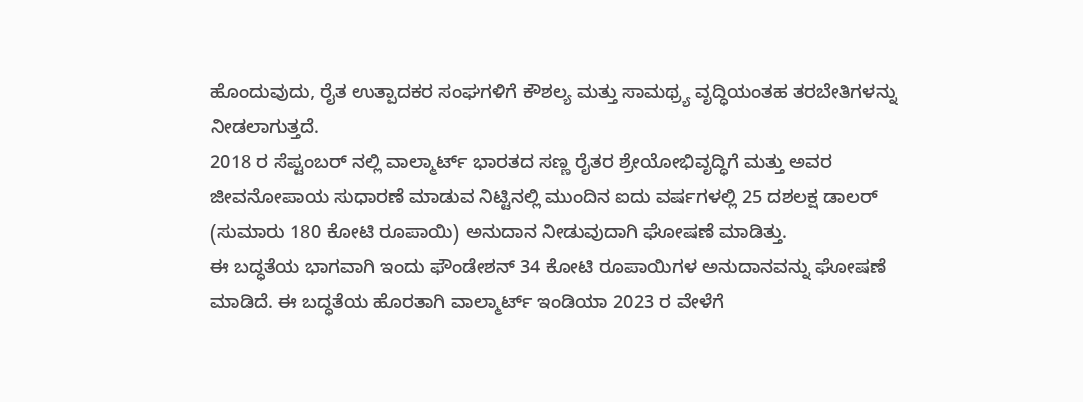ಹೊಂದುವುದು, ರೈತ ಉತ್ಪಾದಕರ ಸಂಘಗಳಿಗೆ ಕೌಶಲ್ಯ ಮತ್ತು ಸಾಮಥ್ರ್ಯ ವೃದ್ಧಿಯಂತಹ ತರಬೇತಿಗಳನ್ನು ನೀಡಲಾಗುತ್ತದೆ.
2018 ರ ಸೆಪ್ಟಂಬರ್ ನಲ್ಲಿ ವಾಲ್ಮಾರ್ಟ್ ಭಾರತದ ಸಣ್ಣ ರೈತರ ಶ್ರೇಯೋಭಿವೃದ್ಧಿಗೆ ಮತ್ತು ಅವರ ಜೀವನೋಪಾಯ ಸುಧಾರಣೆ ಮಾಡುವ ನಿಟ್ಟಿನಲ್ಲಿ ಮುಂದಿನ ಐದು ವರ್ಷಗಳಲ್ಲಿ 25 ದಶಲಕ್ಷ ಡಾಲರ್ (ಸುಮಾರು 180 ಕೋಟಿ ರೂಪಾಯಿ) ಅನುದಾನ ನೀಡುವುದಾಗಿ ಘೋಷಣೆ ಮಾಡಿತ್ತು.
ಈ ಬದ್ಧತೆಯ ಭಾಗವಾಗಿ ಇಂದು ಫೌಂಡೇಶನ್ 34 ಕೋಟಿ ರೂಪಾಯಿಗಳ ಅನುದಾನವನ್ನು ಘೋಷಣೆ ಮಾಡಿದೆ. ಈ ಬದ್ಧತೆಯ ಹೊರತಾಗಿ ವಾಲ್ಮಾರ್ಟ್ ಇಂಡಿಯಾ 2023 ರ ವೇಳೆಗೆ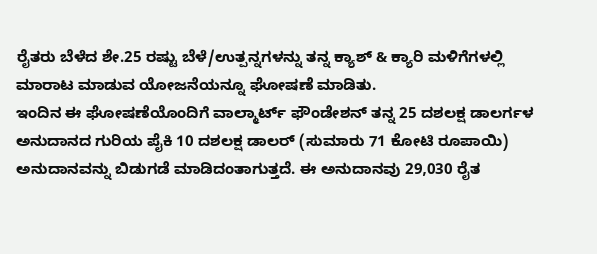ರೈತರು ಬೆಳೆದ ಶೇ.25 ರಷ್ಟು ಬೆಳೆ/ಉತ್ಪನ್ನಗಳನ್ನು ತನ್ನ ಕ್ಯಾಶ್ & ಕ್ಯಾರಿ ಮಳಿಗೆಗಳಲ್ಲಿ ಮಾರಾಟ ಮಾಡುವ ಯೋಜನೆಯನ್ನೂ ಘೋಷಣೆ ಮಾಡಿತು.
ಇಂದಿನ ಈ ಘೋಷಣೆಯೊಂದಿಗೆ ವಾಲ್ಮಾರ್ಟ್ ಫೌಂಡೇಶನ್ ತನ್ನ 25 ದಶಲಕ್ಷ ಡಾಲರ್ಗಳ ಅನುದಾನದ ಗುರಿಯ ಪೈಕಿ 10 ದಶಲಕ್ಷ ಡಾಲರ್ (ಸುಮಾರು 71 ಕೋಟಿ ರೂಪಾಯಿ) ಅನುದಾನವನ್ನು ಬಿಡುಗಡೆ ಮಾಡಿದಂತಾಗುತ್ತದೆ. ಈ ಅನುದಾನವು 29,030 ರೈತ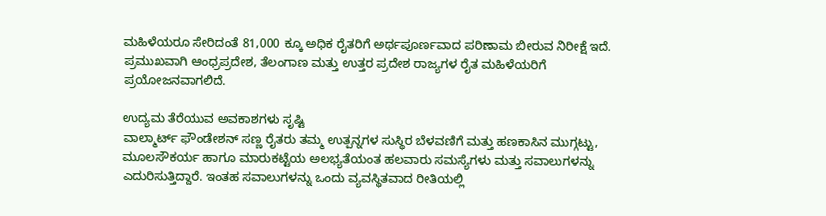ಮಹಿಳೆಯರೂ ಸೇರಿದಂತೆ 81,000 ಕ್ಕೂ ಅಧಿಕ ರೈತರಿಗೆ ಅರ್ಥಪೂರ್ಣವಾದ ಪರಿಣಾಮ ಬೀರುವ ನಿರೀಕ್ಷೆ ಇದೆ. ಪ್ರಮುಖವಾಗಿ ಆಂಧ್ರಪ್ರದೇಶ, ತೆಲಂಗಾಣ ಮತ್ತು ಉತ್ತರ ಪ್ರದೇಶ ರಾಜ್ಯಗಳ ರೈತ ಮಹಿಳೆಯರಿಗೆ ಪ್ರಯೋಜನವಾಗಲಿದೆ.

ಉದ್ಯಮ ತೆರೆಯುವ ಅವಕಾಶಗಳು ಸೃಷ್ಟಿ
ವಾಲ್ಮಾರ್ಟ್ ಫೌಂಡೇಶನ್ ಸಣ್ಣ ರೈತರು ತಮ್ಮ ಉತ್ಪನ್ನಗಳ ಸುಸ್ಥಿರ ಬೆಳವಣಿಗೆ ಮತ್ತು ಹಣಕಾಸಿನ ಮುಗ್ಗಟ್ಟು, ಮೂಲಸೌಕರ್ಯ ಹಾಗೂ ಮಾರುಕಟ್ಟೆಯ ಅಲಭ್ಯತೆಯಂತ ಹಲವಾರು ಸಮಸ್ಯೆಗಳು ಮತ್ತು ಸವಾಲುಗಳನ್ನು ಎದುರಿಸುತ್ತಿದ್ದಾರೆ. ಇಂತಹ ಸವಾಲುಗಳನ್ನು ಒಂದು ವ್ಯವಸ್ಥಿತವಾದ ರೀತಿಯಲ್ಲಿ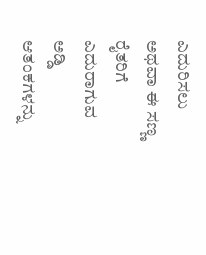ಎದುರಿಸಲು ಅಥವಾ ಈ ಸಣ್ಣ ರೈತರಿಗೆ ಎದುರಾಗುವ ಅಡ್ಡಿ ಆತಂಕಗಳನ್ನು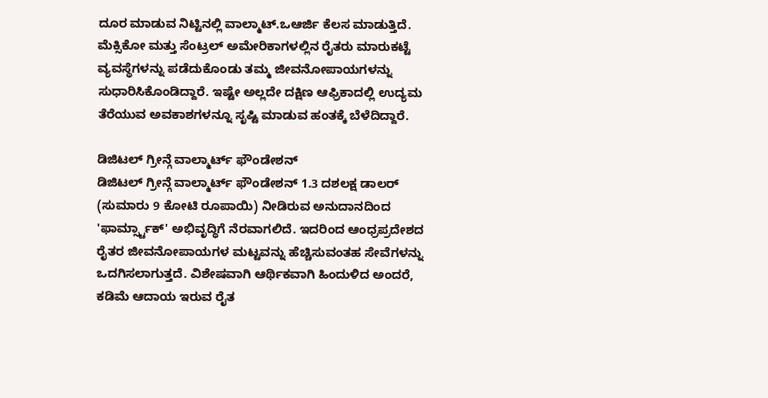ದೂರ ಮಾಡುವ ನಿಟ್ಟಿನಲ್ಲಿ ವಾಲ್ಮಾಟ್.ಒಆರ್ಜಿ ಕೆಲಸ ಮಾಡುತ್ತಿದೆ. ಮೆಕ್ಸಿಕೋ ಮತ್ತು ಸೆಂಟ್ರಲ್ ಅಮೇರಿಕಾಗಳಲ್ಲಿನ ರೈತರು ಮಾರುಕಟ್ಟೆ ವ್ಯವಸ್ಥೆಗಳನ್ನು ಪಡೆದುಕೊಂಡು ತಮ್ಮ ಜೀವನೋಪಾಯಗಳನ್ನು ಸುಧಾರಿಸಿಕೊಂಡಿದ್ದಾರೆ. ಇಷ್ಟೇ ಅಲ್ಲದೇ ದಕ್ಷಿಣ ಆಫ್ರಿಕಾದಲ್ಲಿ ಉದ್ಯಮ ತೆರೆಯುವ ಅವಕಾಶಗಳನ್ನೂ ಸೃಷ್ಟಿ ಮಾಡುವ ಹಂತಕ್ಕೆ ಬೆಳೆದಿದ್ದಾರೆ.

ಡಿಜಿಟಲ್ ಗ್ರೀನ್ಗೆ ವಾಲ್ಮಾರ್ಟ್ ಫೌಂಡೇಶನ್
ಡಿಜಿಟಲ್ ಗ್ರೀನ್ಗೆ ವಾಲ್ಮಾರ್ಟ್ ಫೌಂಡೇಶನ್ 1.3 ದಶಲಕ್ಷ ಡಾಲರ್ (ಸುಮಾರು 9 ಕೋಟಿ ರೂಪಾಯಿ) ನೀಡಿರುವ ಅನುದಾನದಿಂದ 'ಫಾರ್ಮ್ಸ್ಟಾಕ್' ಅಭಿವೃದ್ಧಿಗೆ ನೆರವಾಗಲಿದೆ. ಇದರಿಂದ ಆಂಧ್ರಪ್ರದೇಶದ ರೈತರ ಜೀವನೋಪಾಯಗಳ ಮಟ್ಟವನ್ನು ಹೆಚ್ಚಿಸುವಂತಹ ಸೇವೆಗಳನ್ನು ಒದಗಿಸಲಾಗುತ್ತದೆ. ವಿಶೇಷವಾಗಿ ಆರ್ಥಿಕವಾಗಿ ಹಿಂದುಳಿದ ಅಂದರೆ, ಕಡಿಮೆ ಆದಾಯ ಇರುವ ರೈತ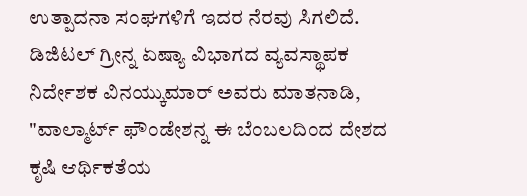ಉತ್ಪಾದನಾ ಸಂಘಗಳಿಗೆ ಇದರ ನೆರವು ಸಿಗಲಿದೆ.
ಡಿಜಿಟಲ್ ಗ್ರೀನ್ನ ಏಷ್ಯಾ ವಿಭಾಗದ ವ್ಯವಸ್ಥಾಪಕ ನಿರ್ದೇಶಕ ವಿನಯ್ಕುಮಾರ್ ಅವರು ಮಾತನಾಡಿ, "ವಾಲ್ಮಾರ್ಟ್ ಫೌಂಡೇಶನ್ನ ಈ ಬೆಂಬಲದಿಂದ ದೇಶದ ಕೃಷಿ ಆರ್ಥಿಕತೆಯ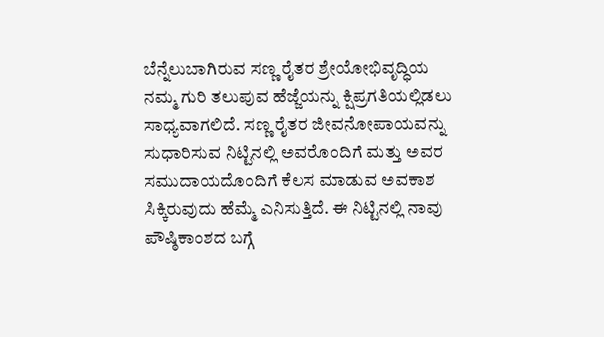ಬೆನ್ನೆಲುಬಾಗಿರುವ ಸಣ್ಣ ರೈತರ ಶ್ರೇಯೋಭಿವೃದ್ಧಿಯ ನಮ್ಮ ಗುರಿ ತಲುಪುವ ಹೆಜ್ಜೆಯನ್ನು ಕ್ಷಿಪ್ರಗತಿಯಲ್ಲಿಡಲು ಸಾಧ್ಯವಾಗಲಿದೆ. ಸಣ್ಣ ರೈತರ ಜೀವನೋಪಾಯವನ್ನು ಸುಧಾರಿಸುವ ನಿಟ್ಟಿನಲ್ಲಿ ಅವರೊಂದಿಗೆ ಮತ್ತು ಅವರ ಸಮುದಾಯದೊಂದಿಗೆ ಕೆಲಸ ಮಾಡುವ ಅವಕಾಶ ಸಿಕ್ಕಿರುವುದು ಹೆಮ್ಮೆ ಎನಿಸುತ್ತಿದೆ. ಈ ನಿಟ್ಟಿನಲ್ಲಿ ನಾವು ಪೌಷ್ಠಿಕಾಂಶದ ಬಗ್ಗೆ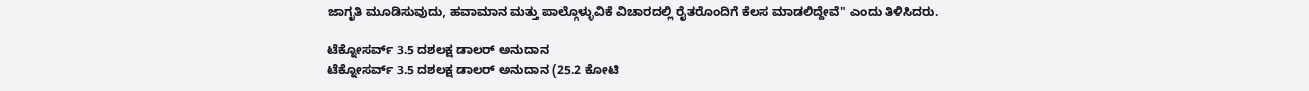ಜಾಗೃತಿ ಮೂಡಿಸುವುದು, ಹವಾಮಾನ ಮತ್ತು ಪಾಲ್ಗೊಳ್ಳುವಿಕೆ ವಿಚಾರದಲ್ಲಿ ರೈತರೊಂದಿಗೆ ಕೆಲಸ ಮಾಡಲಿದ್ದೇವೆ" ಎಂದು ತಿಳಿಸಿದರು.

ಟೆಕ್ನೋಸರ್ವ್ 3.5 ದಶಲಕ್ಷ ಡಾಲರ್ ಅನುದಾನ
ಟೆಕ್ನೋಸರ್ವ್ 3.5 ದಶಲಕ್ಷ ಡಾಲರ್ ಅನುದಾನ (25.2 ಕೋಟಿ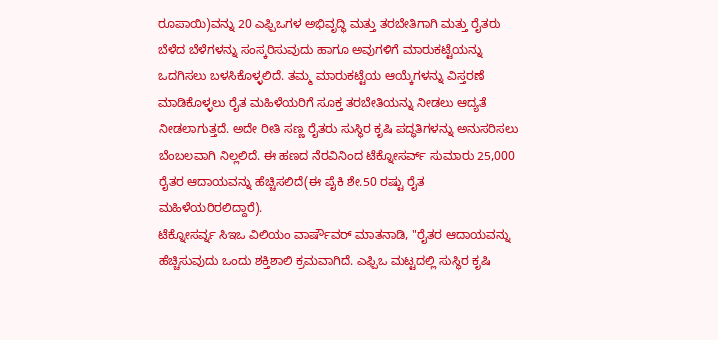ರೂಪಾಯಿ)ವನ್ನು 20 ಎಫ್ಪಿಒಗಳ ಅಭಿವೃದ್ಧಿ ಮತ್ತು ತರಬೇತಿಗಾಗಿ ಮತ್ತು ರೈತರು ಬೆಳೆದ ಬೆಳೆಗಳನ್ನು ಸಂಸ್ಕರಿಸುವುದು ಹಾಗೂ ಅವುಗಳಿಗೆ ಮಾರುಕಟ್ಟೆಯನ್ನು ಒದಗಿಸಲು ಬಳಸಿಕೊಳ್ಳಲಿದೆ. ತಮ್ಮ ಮಾರುಕಟ್ಟೆಯ ಆಯ್ಕೆಗಳನ್ನು ವಿಸ್ತರಣೆ ಮಾಡಿಕೊಳ್ಳಲು ರೈತ ಮಹಿಳೆಯರಿಗೆ ಸೂಕ್ತ ತರಬೇತಿಯನ್ನು ನೀಡಲು ಆದ್ಯತೆ ನೀಡಲಾಗುತ್ತದೆ. ಅದೇ ರೀತಿ ಸಣ್ಣ ರೈತರು ಸುಸ್ಥಿರ ಕೃಷಿ ಪದ್ಧತಿಗಳನ್ನು ಅನುಸರಿಸಲು ಬೆಂಬಲವಾಗಿ ನಿಲ್ಲಲಿದೆ. ಈ ಹಣದ ನೆರವಿನಿಂದ ಟೆಕ್ನೋಸರ್ವ್ ಸುಮಾರು 25,000 ರೈತರ ಆದಾಯವನ್ನು ಹೆಚ್ಚಿಸಲಿದೆ(ಈ ಪೈಕಿ ಶೇ.50 ರಷ್ಟು ರೈತ ಮಹಿಳೆಯರಿರಲಿದ್ದಾರೆ).
ಟೆಕ್ನೋಸರ್ವ್ನ ಸಿಇಒ ವಿಲಿಯಂ ವಾರ್ಷೌವರ್ ಮಾತನಾಡಿ, "ರೈತರ ಆದಾಯವನ್ನು ಹೆಚ್ಚಿಸುವುದು ಒಂದು ಶಕ್ತಿಶಾಲಿ ಕ್ರಮವಾಗಿದೆ. ಎಫ್ಪಿಒ ಮಟ್ಟದಲ್ಲಿ ಸುಸ್ಥಿರ ಕೃಷಿ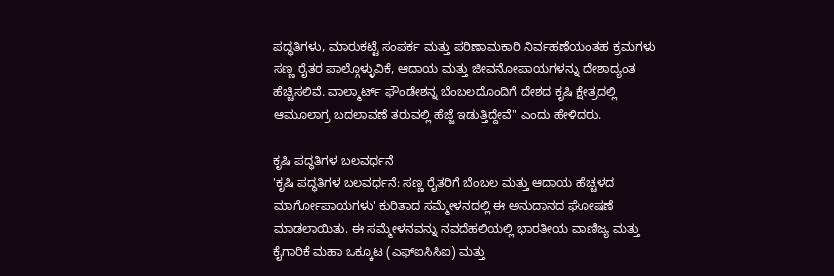ಪದ್ಧತಿಗಳು, ಮಾರುಕಟ್ಟೆ ಸಂಪರ್ಕ ಮತ್ತು ಪರಿಣಾಮಕಾರಿ ನಿರ್ವಹಣೆಯಂತಹ ಕ್ರಮಗಳು ಸಣ್ಣ ರೈತರ ಪಾಲ್ಗೊಳ್ಳುವಿಕೆ, ಆದಾಯ ಮತ್ತು ಜೀವನೋಪಾಯಗಳನ್ನು ದೇಶಾದ್ಯಂತ ಹೆಚ್ಚಿಸಲಿವೆ. ವಾಲ್ಮಾರ್ಟ್ ಫೌಂಡೇಶನ್ನ ಬೆಂಬಲದೊಂದಿಗೆ ದೇಶದ ಕೃಷಿ ಕ್ಷೇತ್ರದಲ್ಲಿ ಆಮೂಲಾಗ್ರ ಬದಲಾವಣೆ ತರುವಲ್ಲಿ ಹೆಜ್ಜೆ ಇಡುತ್ತಿದ್ದೇವೆ" ಎಂದು ಹೇಳಿದರು.

ಕೃಷಿ ಪದ್ಧತಿಗಳ ಬಲವರ್ಧನೆ
'ಕೃಷಿ ಪದ್ಧತಿಗಳ ಬಲವರ್ಧನೆ: ಸಣ್ಣ ರೈತರಿಗೆ ಬೆಂಬಲ ಮತ್ತು ಆದಾಯ ಹೆಚ್ಚಳದ ಮಾರ್ಗೋಪಾಯಗಳು' ಕುರಿತಾದ ಸಮ್ಮೇಳನದಲ್ಲಿ ಈ ಅನುದಾನದ ಘೋಷಣೆ ಮಾಡಲಾಯಿತು. ಈ ಸಮ್ಮೇಳನವನ್ನು ನವದೆಹಲಿಯಲ್ಲಿ ಭಾರತೀಯ ವಾಣಿಜ್ಯ ಮತ್ತು ಕೈಗಾರಿಕೆ ಮಹಾ ಒಕ್ಕೂಟ (ಎಫ್ಐಸಿಸಿಐ) ಮತ್ತು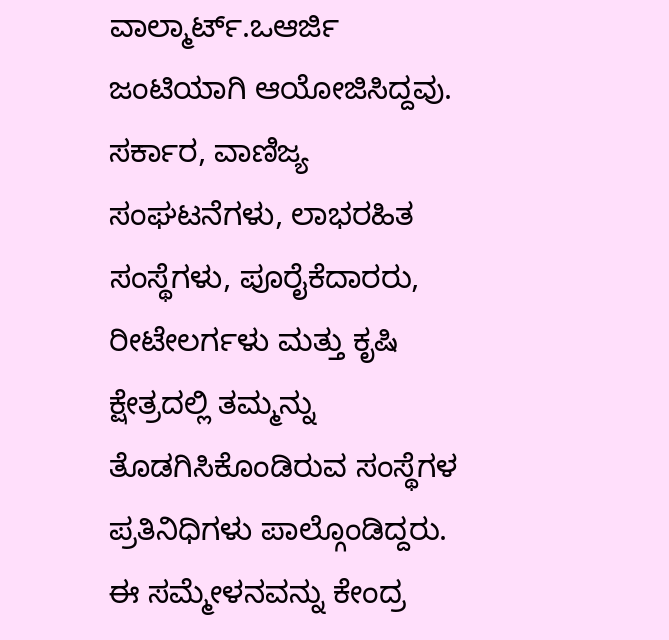ವಾಲ್ಮಾರ್ಟ್.ಒಆರ್ಜಿ ಜಂಟಿಯಾಗಿ ಆಯೋಜಿಸಿದ್ದವು. ಸರ್ಕಾರ, ವಾಣಿಜ್ಯ ಸಂಘಟನೆಗಳು, ಲಾಭರಹಿತ ಸಂಸ್ಥೆಗಳು, ಪೂರೈಕೆದಾರರು, ರೀಟೇಲರ್ಗಳು ಮತ್ತು ಕೃಷಿ ಕ್ಷೇತ್ರದಲ್ಲಿ ತಮ್ಮನ್ನು ತೊಡಗಿಸಿಕೊಂಡಿರುವ ಸಂಸ್ಥೆಗಳ ಪ್ರತಿನಿಧಿಗಳು ಪಾಲ್ಗೊಂಡಿದ್ದರು. ಈ ಸಮ್ಮೇಳನವನ್ನು ಕೇಂದ್ರ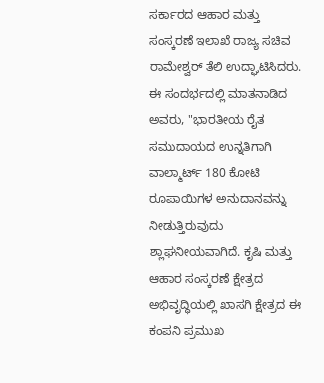ಸರ್ಕಾರದ ಆಹಾರ ಮತ್ತು ಸಂಸ್ಕರಣೆ ಇಲಾಖೆ ರಾಜ್ಯ ಸಚಿವ ರಾಮೇಶ್ವರ್ ತೆಲಿ ಉದ್ಘಾಟಿಸಿದರು.
ಈ ಸಂದರ್ಭದಲ್ಲಿ ಮಾತನಾಡಿದ ಅವರು, "ಭಾರತೀಯ ರೈತ ಸಮುದಾಯದ ಉನ್ನತಿಗಾಗಿ ವಾಲ್ಮಾರ್ಟ್ 180 ಕೋಟಿ ರೂಪಾಯಿಗಳ ಅನುದಾನವನ್ನು ನೀಡುತ್ತಿರುವುದು ಶ್ಲಾಘನೀಯವಾಗಿದೆ. ಕೃಷಿ ಮತ್ತು ಆಹಾರ ಸಂಸ್ಕರಣೆ ಕ್ಷೇತ್ರದ ಅಭಿವೃದ್ಧಿಯಲ್ಲಿ ಖಾಸಗಿ ಕ್ಷೇತ್ರದ ಈ ಕಂಪನಿ ಪ್ರಮುಖ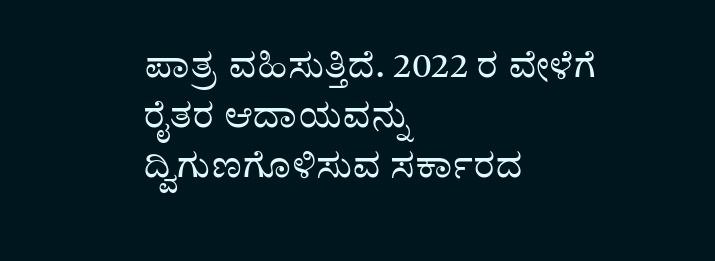ಪಾತ್ರ ವಹಿಸುತ್ತಿದೆ. 2022 ರ ವೇಳೆಗೆ ರೈತರ ಆದಾಯವನ್ನು ದ್ವಿಗುಣಗೊಳಿಸುವ ಸರ್ಕಾರದ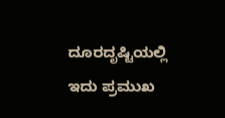ದೂರದೃಷ್ಟಿಯಲ್ಲಿ ಇದು ಪ್ರಮುಖ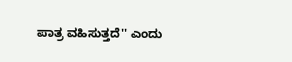ಪಾತ್ರ ವಹಿಸುತ್ತದೆ'' ಎಂದು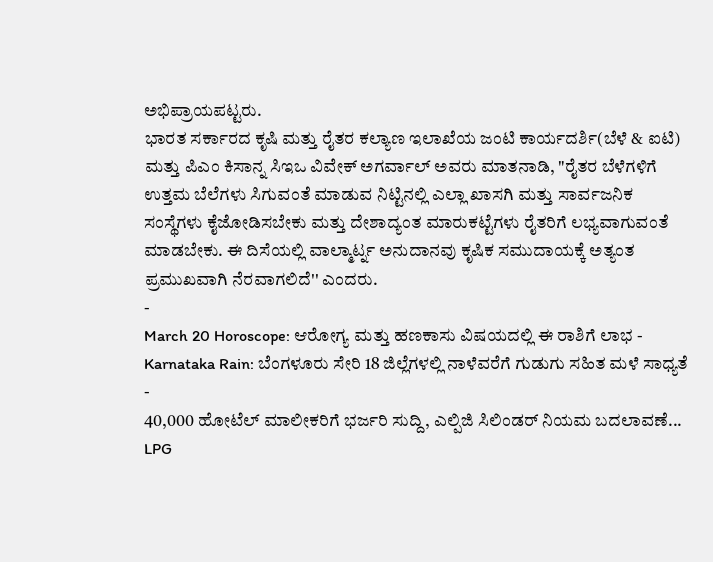ಅಭಿಪ್ರಾಯಪಟ್ಟರು.
ಭಾರತ ಸರ್ಕಾರದ ಕೃಷಿ ಮತ್ತು ರೈತರ ಕಲ್ಯಾಣ ಇಲಾಖೆಯ ಜಂಟಿ ಕಾರ್ಯದರ್ಶಿ(ಬೆಳೆ & ಐಟಿ) ಮತ್ತು ಪಿಎಂ ಕಿಸಾನ್ನ ಸಿಇಒ ವಿವೇಕ್ ಅಗರ್ವಾಲ್ ಅವರು ಮಾತನಾಡಿ, "ರೈತರ ಬೆಳೆಗಳಿಗೆ ಉತ್ತಮ ಬೆಲೆಗಳು ಸಿಗುವಂತೆ ಮಾಡುವ ನಿಟ್ಟಿನಲ್ಲಿ ಎಲ್ಲಾ ಖಾಸಗಿ ಮತ್ತು ಸಾರ್ವಜನಿಕ ಸಂಸ್ಥೆಗಳು ಕೈಜೋಡಿಸಬೇಕು ಮತ್ತು ದೇಶಾದ್ಯಂತ ಮಾರುಕಟ್ಟೆಗಳು ರೈತರಿಗೆ ಲಭ್ಯವಾಗುವಂತೆ ಮಾಡಬೇಕು. ಈ ದಿಸೆಯಲ್ಲಿ ವಾಲ್ಮಾರ್ಟ್ನ ಅನುದಾನವು ಕೃಷಿಕ ಸಮುದಾಯಕ್ಕೆ ಅತ್ಯಂತ ಪ್ರಮುಖವಾಗಿ ನೆರವಾಗಲಿದೆ'' ಎಂದರು.
-
March 20 Horoscope: ಆರೋಗ್ಯ ಮತ್ತು ಹಣಕಾಸು ವಿಷಯದಲ್ಲಿ ಈ ರಾಶಿಗೆ ಲಾಭ -
Karnataka Rain: ಬೆಂಗಳೂರು ಸೇರಿ 18 ಜಿಲ್ಲೆಗಳಲ್ಲಿ ನಾಳೆವರೆಗೆ ಗುಡುಗು ಸಹಿತ ಮಳೆ ಸಾಧ್ಯತೆ -
40,000 ಹೋಟೆಲ್ ಮಾಲೀಕರಿಗೆ ಭರ್ಜರಿ ಸುದ್ದಿ, ಎಲ್ಪಿಜಿ ಸಿಲಿಂಡರ್ ನಿಯಮ ಬದಲಾವಣೆ... LPG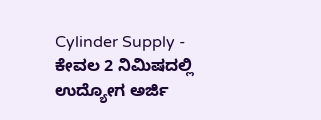Cylinder Supply -
ಕೇವಲ 2 ನಿಮಿಷದಲ್ಲಿ ಉದ್ಯೋಗ ಅರ್ಜಿ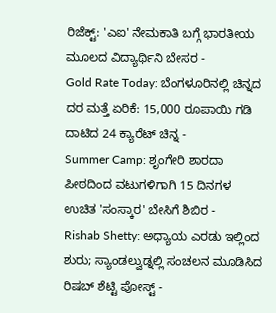ರಿಜೆಕ್ಟ್: 'ಎಐ' ನೇಮಕಾತಿ ಬಗ್ಗೆ ಭಾರತೀಯ ಮೂಲದ ವಿದ್ಯಾರ್ಥಿನಿ ಬೇಸರ -
Gold Rate Today: ಬೆಂಗಳೂರಿನಲ್ಲಿ ಚಿನ್ನದ ದರ ಮತ್ತೆ ಏರಿಕೆ: 15,000 ರೂಪಾಯಿ ಗಡಿ ದಾಟಿದ 24 ಕ್ಯಾರೆಟ್ ಚಿನ್ನ -
Summer Camp: ಶೃಂಗೇರಿ ಶಾರದಾ ಪೀಠದಿಂದ ವಟುಗಳಿಗಾಗಿ 15 ದಿನಗಳ ಉಚಿತ 'ಸಂಸ್ಕಾರ' ಬೇಸಿಗೆ ಶಿಬಿರ -
Rishab Shetty: ಅಧ್ಯಾಯ ಎರಡು ಇಲ್ಲಿಂದ ಶುರು; ಸ್ಯಾಂಡಲ್ವುಡ್ನಲ್ಲಿ ಸಂಚಲನ ಮೂಡಿಸಿದ ರಿಷಬ್ ಶೆಟ್ಟಿ ಪೋಸ್ಟ್ -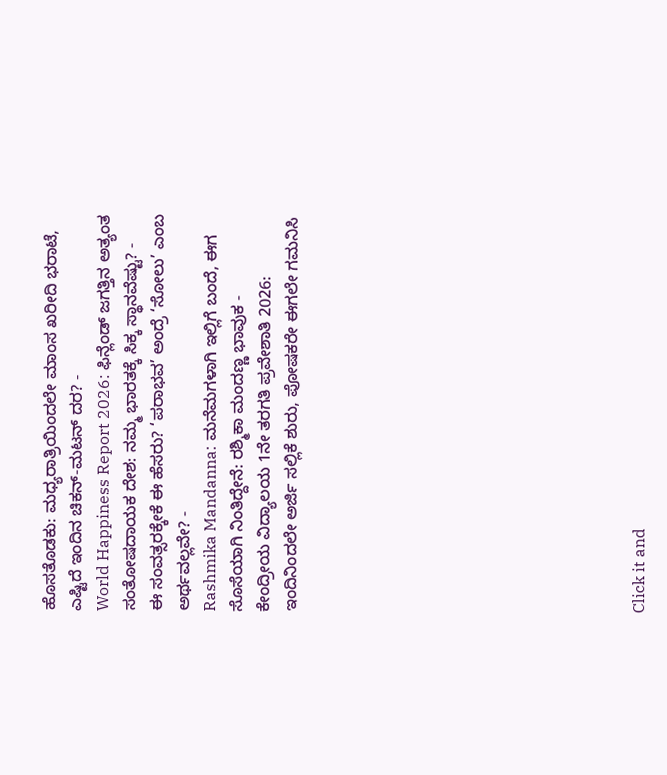ಹೊಸತೊಡಕು: ಮಧ್ಯರಾತ್ರಿಯಿಂದಲೇ ಮಾಂಸ ಖರೀದಿ ಭರಾಟೆ, ಎಷ್ಟಿದೆ ಇಂದಿನ ಚಿಕನ್-ಮಟನ್ ದರ? -
World Happiness Report 2026: ಫಿನ್ಲೆಂಡ್ ಜಗತ್ತಿನ ಅತ್ಯಂತ ಸಂತೋಷದಾಯಕ ದೇಶ: ನಮ್ಮ ಭಾರತಕ್ಕೆ ಸಿಕ್ಕ ಸ್ಥಾನವೆಷ್ಟು? -
ಈ ಸಂವತ್ಸರಕ್ಕೇಕೆ ಈ ಹೆಸರು? ‘ಪರಾಭವ’ ಅಂದ್ರೆ ‘ಸೋಲು’ ಎಂಬ ಅರ್ಥವಲ್ಲವೇ? -
Rashmika Mandanna: ಮನೆಮಗಳಾಗಿ ಇಲ್ಲಿಗೆ ಬಂದೆ, ಈಗ ಸೊಸೆಯಾಗಿ ನಿಂತಿದ್ದೇನೆ: ರಶ್ಮಿಕಾ ಮಂದಣ್ಣ ಭಾವುಕ -
ಕೇಂದ್ರೀಯ ವಿದ್ಯಾಲಯ 1ನೇ ತರಗತಿ ಪ್ರವೇಶಾತಿ 2026: ಇಂದಿನಿಂದಲೇ ಅರ್ಜಿ ಸಲ್ಲಿಕೆ ಶುರು, ಪೋಷಕರೇ ಈಗಲೇ ಗಮನಿಸಿ












Click it and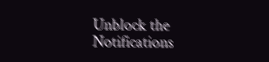Unblock the Notifications